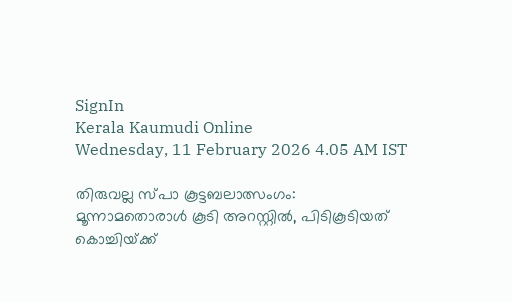SignIn
Kerala Kaumudi Online
Wednesday, 11 February 2026 4.05 AM IST

തിരുവല്ല സ്‌പാ കൂട്ടബലാത്സംഗം: മൂന്നാമതൊരാൾ കൂടി അറസ്റ്റിൽ, പിടികൂടിയത് കൊച്ചിയ്‌ക്ക്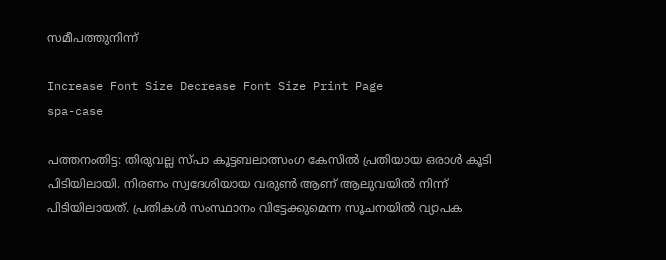സമീപ‌ത്തുനിന്ന്

Increase Font Size Decrease Font Size Print Page
spa-case

പത്തനംതിട്ട: തിരുവല്ല സ്‌പാ കൂട്ടബലാത്സംഗ കേസിൽ പ്രതിയായ ഒരാൾ കൂടി പിടിയിലായി. നിരണം സ്വദേശിയായ വരുൺ ആണ് ആലുവയിൽ നിന്ന് പിടിയിലായത്. പ്രതികൾ സംസ്ഥാനം വിട്ടേക്കുമെന്ന സൂചനയിൽ വ്യാപക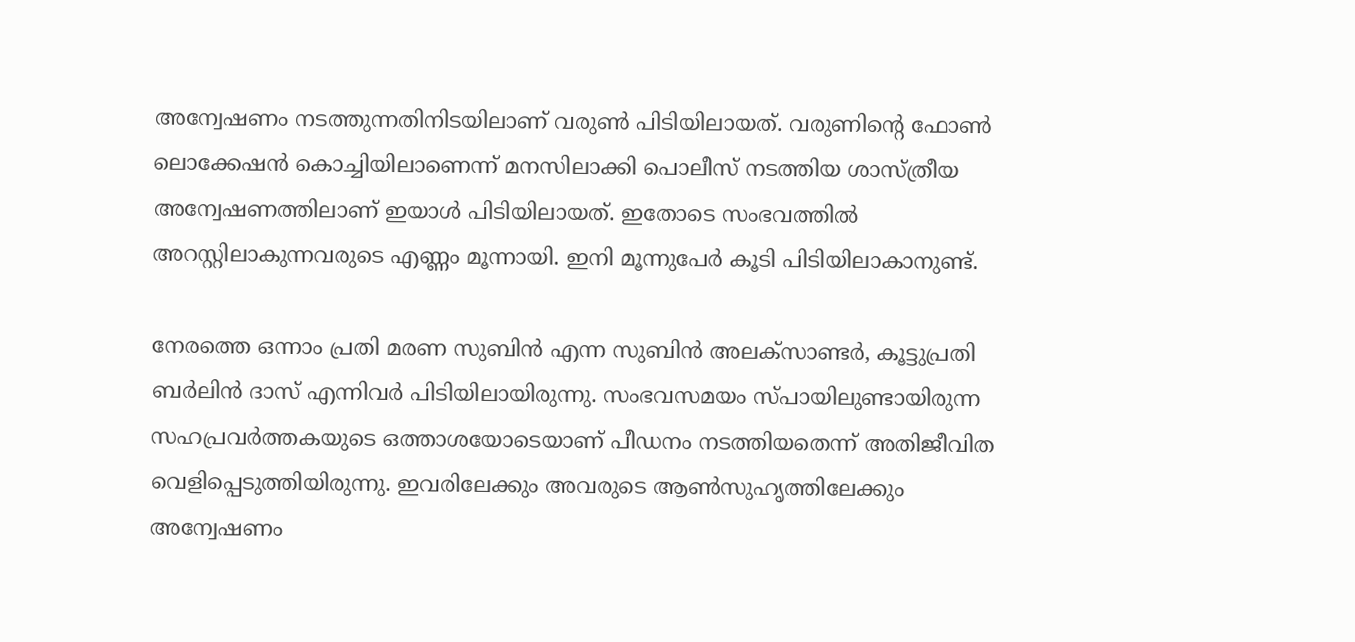അന്വേഷണം നടത്തുന്നതിനിടയിലാണ് വരുൺ പിടിയിലായത്. വരുണിന്റെ ഫോൺ ലൊക്കേഷൻ കൊച്ചിയിലാണെന്ന് മനസിലാക്കി പൊലീസ് നടത്തിയ ശാസ്‌ത്രീയ അന്വേഷണത്തിലാണ് ഇയാൾ പിടിയിലായത്. ഇതോടെ സംഭവത്തിൽ അറസ്റ്റിലാകുന്നവരുടെ എണ്ണം മൂന്നായി. ഇനി മൂന്നുപേർ കൂടി പിടിയിലാകാനുണ്ട്.

നേരത്തെ ഒന്നാം പ്രതി മരണ സുബിൻ എന്ന സുബിൻ അലക്‌സാണ്ടർ, കൂട്ടുപ്രതി ബർലിൻ ദാസ് എന്നിവർ പിടിയിലായിരുന്നു. സംഭവസമയം സ്പായിലുണ്ടായിരുന്ന സഹപ്രവർത്തകയുടെ ഒത്താശയോടെയാണ് പീഡനം നടത്തിയതെന്ന് അതിജീവിത വെളിപ്പെടുത്തിയിരുന്നു. ഇവരിലേക്കും അവരുടെ ആൺസുഹൃത്തിലേക്കും അന്വേഷണം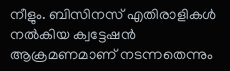നീളും. ബിസിനസ് എതിരാളികൾ നൽകിയ ക്വട്ടേഷൻ ആക്രമണമാണ് നടന്നതെന്നും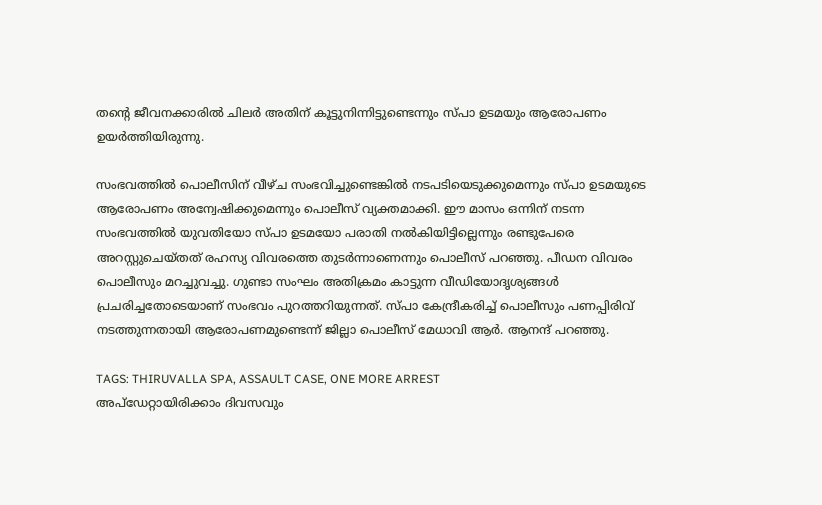തന്റെ ജീവനക്കാരിൽ ചിലർ അതിന് കൂട്ടുനിന്നിട്ടുണ്ടെന്നും സ്പാ ഉടമയും ആരോപണം ഉയർത്തിയിരുന്നു.

സംഭവത്തിൽ പൊലീസിന് വീഴ്ച സംഭവിച്ചുണ്ടെങ്കിൽ നടപടിയെടുക്കുമെന്നും സ്പാ ഉടമയുടെ ആരോപണം അന്വേഷിക്കുമെന്നും പൊലീസ് വ്യക്തമാക്കി. ഈ മാസം ഒന്നിന് നടന്ന സംഭവത്തിൽ യുവതിയോ സ്പാ ഉടമയോ പരാതി നൽകിയിട്ടില്ലെന്നും രണ്ടുപേരെ അറസ്റ്റുചെയ്തത് രഹസ്യ വിവരത്തെ തുടർന്നാണെന്നും പൊലീസ് പറഞ്ഞു. പീഡന വിവരം പൊലീസും മറച്ചുവച്ചു. ഗുണ്ടാ സംഘം അതിക്രമം കാട്ടുന്ന വീഡിയോദൃശ്യങ്ങൾ പ്രചരിച്ചതോടെയാണ് സംഭവം പുറത്തറിയുന്നത്. സ്പാ കേന്ദ്രീകരിച്ച് പൊലീസും പണപ്പിരിവ് നടത്തുന്നതായി ആരോപണമുണ്ടെന്ന് ജില്ലാ പൊലീസ് മേധാവി ആർ. ആനന്ദ് പറഞ്ഞു.

TAGS: THIRUVALLA SPA, ASSAULT CASE, ONE MORE ARREST
അപ്ഡേറ്റായിരിക്കാം ദിവസവും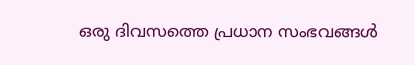ഒരു ദിവസത്തെ പ്രധാന സംഭവങ്ങൾ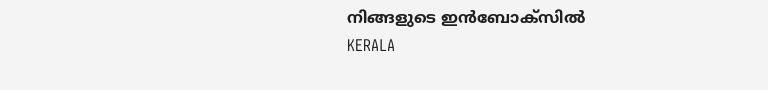നിങ്ങളുടെ ഇൻബോക്സിൽ
KERALA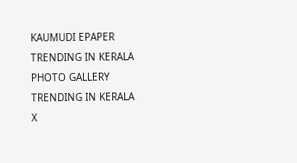KAUMUDI EPAPER
TRENDING IN KERALA
PHOTO GALLERY
TRENDING IN KERALA
X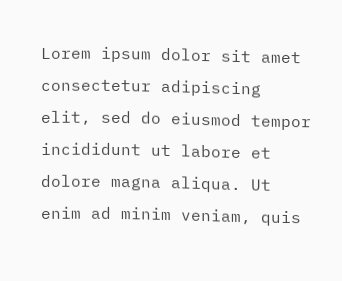Lorem ipsum dolor sit amet
consectetur adipiscing elit, sed do eiusmod tempor incididunt ut labore et dolore magna aliqua. Ut enim ad minim veniam, quis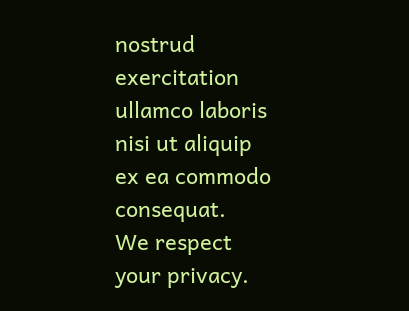nostrud exercitation ullamco laboris nisi ut aliquip ex ea commodo consequat.
We respect your privacy.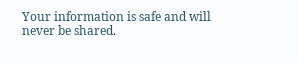Your information is safe and will never be shared.